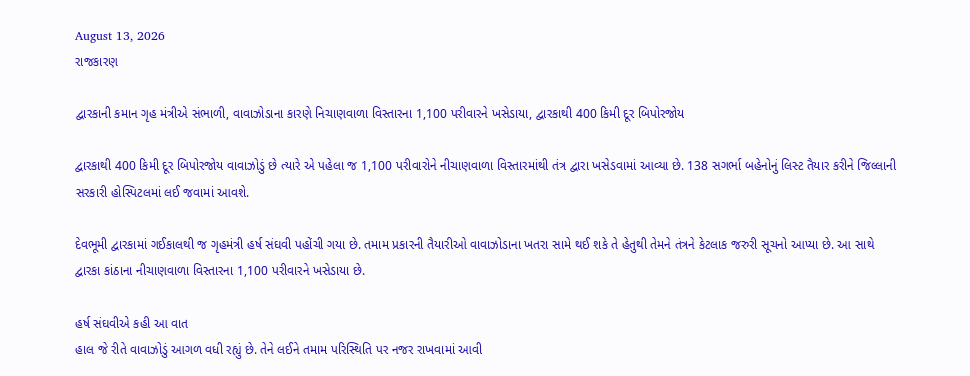August 13, 2026
રાજકારણ

દ્વારકાની કમાન ગૃહ મંત્રીએ સંભાળી, વાવાઝોડાના કારણે નિચાણવાળા વિસ્તારના 1,100 પરીવારને ખસેડાયા, દ્વારકાથી 400 કિમી દૂર બિપોરજોય

દ્વારકાથી 400 કિમી દૂર બિપોરજોય વાવાઝોડું છે ત્યારે એ પહેલા જ 1,100 પરીવારોને નીચાણવાળા વિસ્તારમાંથી તંત્ર દ્વારા ખસેડવામાં આવ્યા છે. 138 સગર્ભા બહેનોનું લિસ્ટ તૈયાર કરીને જિલ્લાની સરકારી હોસ્પિટલમાં લઈ જવામાં આવશે.

દેવભૂમી દ્વારકામાં ગઈકાલથી જ ગૃહમંત્રી હર્ષ સંઘવી પહોંચી ગયા છે. તમામ પ્રકારની તૈયારીઓ વાવાઝોડાના ખતરા સામે થઈ શકે તે હેતુથી તેમને તંત્રને કેટલાક જરુરી સૂચનો આપ્યા છે. આ સાથે દ્વારકા કાંઠાના નીચાણવાળા વિસ્તારના 1,100 પરીવારને ખસેડાયા છે.

હર્ષ સંઘવીએ કહી આ વાત
હાલ જે રીતે વાવાઝોડું આગળ વધી રહ્યું છે. તેને લઈને તમામ પરિસ્થિતિ પર નજર રાખવામાં આવી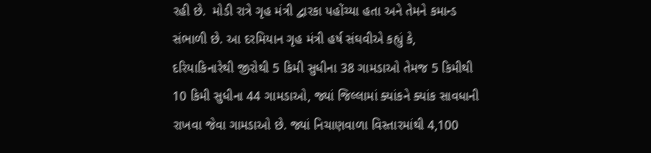રહી છે.  મોડી રાત્રે ગૃહ મંત્રી દ્વારકા પહોંચ્યા હતા અને તેમને કમાન્ડ સંભાળી છે. આ દરમિયાન ગૃહ મંત્રી હર્ષ સંઘવીએ કહ્યું કે, દરિયાકિનારેથી જીરોથી 5 કિમી સુધીના 38 ગામડાઓ તેમજ 5 કિમીથી 10 કિમી સુધીના 44 ગામડાઓ, જ્યાં જિલ્લામાં ક્યાંકને ક્યાંક સાવધાની રાખવા જેવા ગામડાઓ છે. જ્યાં નિચાણવાળા વિસ્તારમાંથી 4,100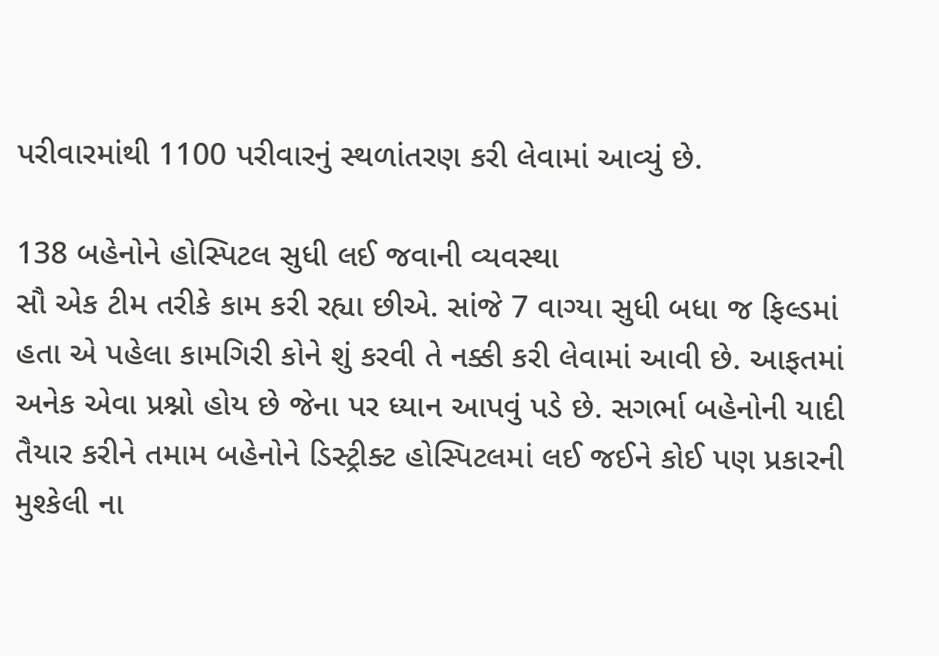પરીવારમાંથી 1100 પરીવારનું સ્થળાંતરણ કરી લેવામાં આવ્યું છે.

138 બહેનોને હોસ્પિટલ સુધી લઈ જવાની વ્યવસ્થા
સૌ એક ટીમ તરીકે કામ કરી રહ્યા છીએ. સાંજે 7 વાગ્યા સુધી બધા જ ફિલ્ડમાં હતા એ પહેલા કામગિરી કોને શું કરવી તે નક્કી કરી લેવામાં આવી છે. આફતમાં અનેક એવા પ્રશ્નો હોય છે જેના પર ધ્યાન આપવું પડે છે. સગર્ભા બહેનોની યાદી તૈયાર કરીને તમામ બહેનોને ડિસ્ટ્રીક્ટ હોસ્પિટલમાં લઈ જઈને કોઈ પણ પ્રકારની મુશ્કેલી ના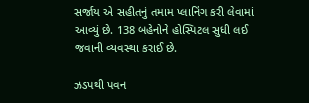સર્જાય એ સહીતનું તમામ પ્લાનિંગ કરી લેવામાં આવ્યું છે. 138 બહેનોને હોસ્પિટલ સુધી લઈ જવાની વ્યવસ્થા કરાઈ છે.

ઝડપથી પવન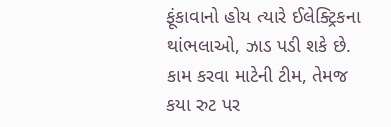ફૂંકાવાનો હોય ત્યારે ઈલેક્ટ્રિકના થાંભલાઓ, ઝાડ પડી શકે છે. કામ કરવા માટેની ટીમ, તેમજ કયા રુટ પર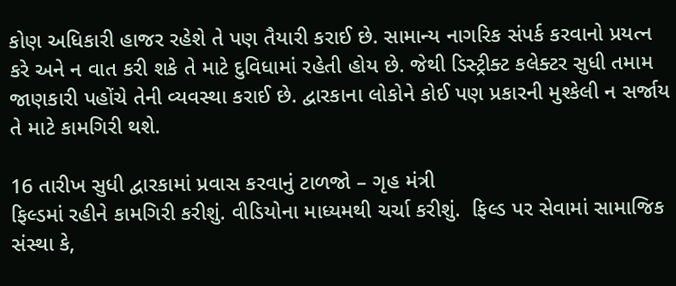કોણ અધિકારી હાજર રહેશે તે પણ તૈયારી કરાઈ છે. સામાન્ય નાગરિક સંપર્ક કરવાનો પ્રયત્ન કરે અને ન વાત કરી શકે તે માટે દુવિધામાં રહેતી હોય છે. જેથી ડિસ્ટ્રીક્ટ કલેક્ટર સુધી તમામ જાણકારી પહોંચે તેની વ્યવસ્થા કરાઈ છે. દ્વારકાના લોકોને કોઈ પણ પ્રકારની મુશ્કેલી ન સર્જાય તે માટે કામગિરી થશે.

16 તારીખ સુધી દ્વારકામાં પ્રવાસ કરવાનું ટાળજો – ગૃહ મંત્રી
ફિલ્ડમાં રહીને કામગિરી કરીશું. વીડિયોના માધ્યમથી ચર્ચા કરીશું.  ફિલ્ડ પર સેવામાં સામાજિક સંસ્થા કે,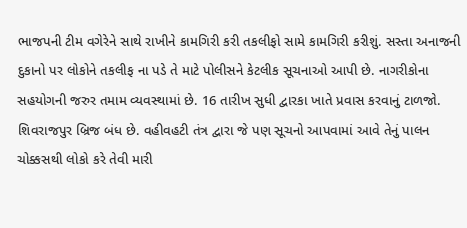ભાજપની ટીમ વગેરેને સાથે રાખીને કામગિરી કરી તકલીફો સામે કામગિરી કરીશું. સસ્તા અનાજની દુકાનો પર લોકોને તકલીફ ના પડે તે માટે પોલીસને કેટલીક સૂચનાઓ આપી છે. નાગરીકોના સહયોગની જરુર તમામ વ્યવસ્થામાં છે. 16 તારીખ સુધી દ્વારકા ખાતે પ્રવાસ કરવાનું ટાળજો. શિવરાજપુર બ્રિજ બંધ છે. વહીવહટી તંત્ર દ્વારા જે પણ સૂચનો આપવામાં આવે તેનું પાલન ચોક્કસથી લોકો કરે તેવી મારી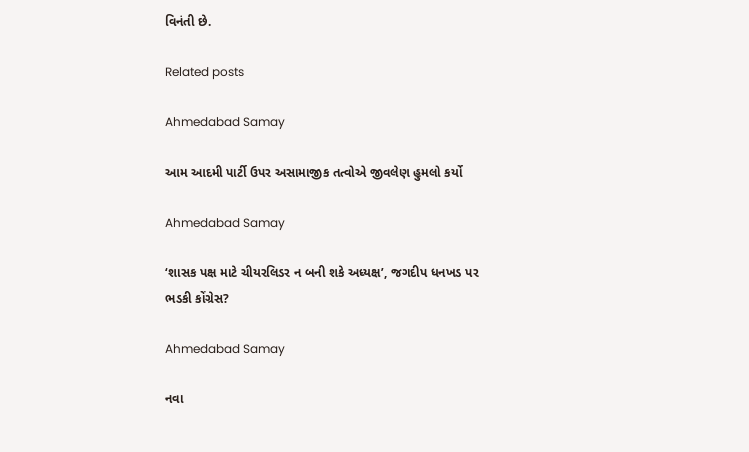વિનંતી છે.

Related posts

Ahmedabad Samay

આમ આદમી પાર્ટી ઉપર અસામાજીક તત્વોએ જીવલેણ હુમલો કર્યો

Ahmedabad Samay

‘શાસક પક્ષ માટે ચીયરલિડર ન બની શકે અધ્યક્ષ’, જગદીપ ધનખડ પર ભડકી કોંગ્રેસ?

Ahmedabad Samay

નવા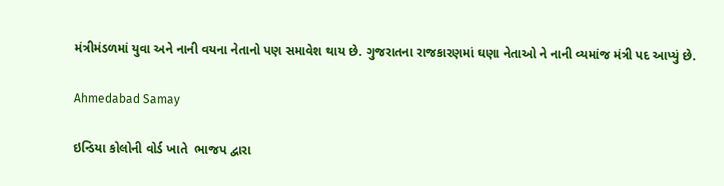મંત્રીમંડળમાં યુવા અને નાની વયના નેતાનો પણ સમાવેશ થાય છે. ગુજરાતના રાજકારણમાં ઘણા નેતાઓ ને નાની વ્યમાંજ મંત્રી પદ આપ્યું છે.

Ahmedabad Samay

ઇન્ડિયા કોલોની વોર્ડ ખાતે  ભાજપ દ્વારા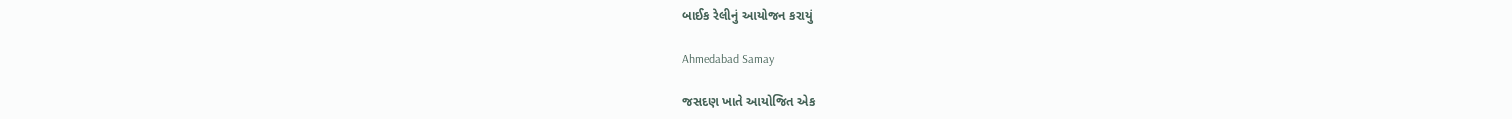બાઈક રેલીનું આયોજન કરાયું

Ahmedabad Samay

જસદણ ખાતે આયોજિત એક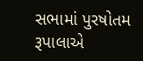સભામાં પુરષોતમ રૂપાલાએ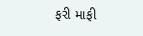ફરી માફી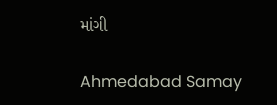માંગી

Ahmedabad Samay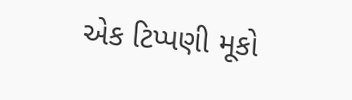એક ટિપ્પણી મૂકો